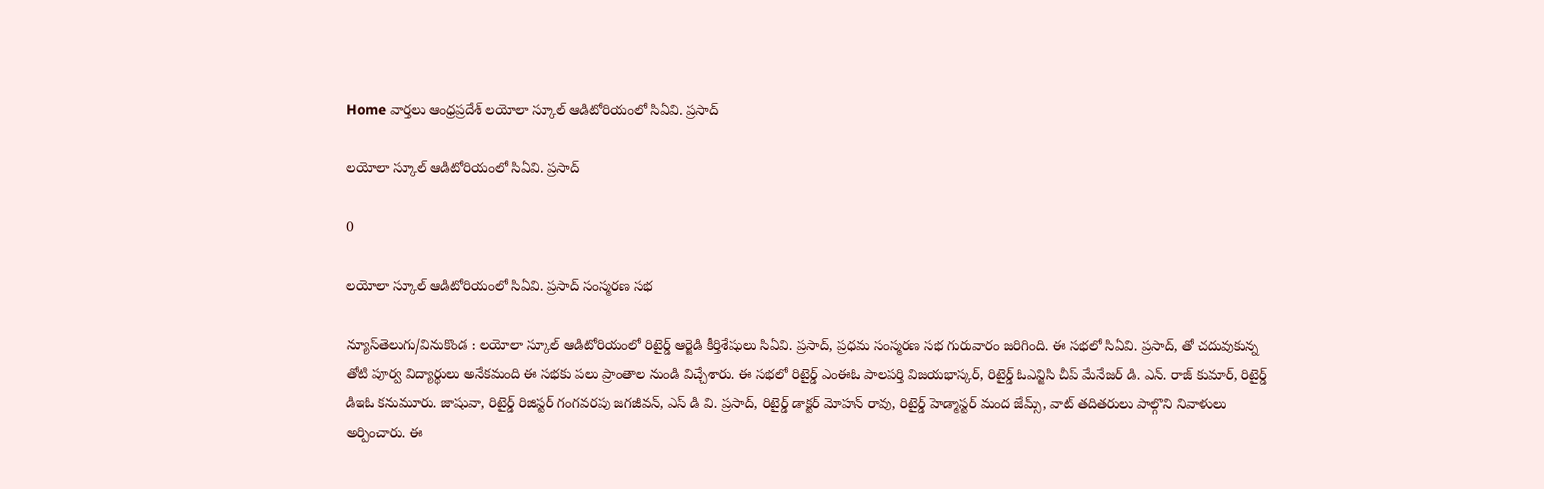Home వార్తలు ఆంధ్రప్రదేశ్‌ లయోలా స్కూల్ ఆడిటోరియంలో సిఏవి. ప్రసాద్

లయోలా స్కూల్ ఆడిటోరియంలో సిఏవి. ప్రసాద్

0

లయోలా స్కూల్ ఆడిటోరియంలో సిఏవి. ప్రసాద్ సంస్మరణ సభ

న్యూస్‌తెలుగు/వినుకొండ : లయోలా స్కూల్ ఆడిటోరియంలో రిటైర్డ్ ఆర్జెడి కీర్తిశేషులు సిఏవి. ప్రసాద్, ప్రధమ సంస్మరణ సభ గురువారం జరిగింది. ఈ సభలో సిఏవి. ప్రసాద్, తో చదువుకున్న తోటి పూర్వ విద్యార్థులు అనేకమంది ఈ సభకు పలు ప్రాంతాల నుండి విచ్చేశారు. ఈ సభలో రిటైర్డ్ ఎంఈఓ పాలపర్తి విజయభాస్కర్, రిటైర్డ్ ఓఎన్జిసి చీప్ మేనేజర్ డి. ఎన్. రాజ్ కుమార్, రిటైర్డ్ డిఇఓ కనుమూరు. జాషువా, రిటైర్డ్ రిజిస్టర్ గంగవరపు జగజీవన్, ఎస్ డి వి. ప్రసాద్, రిటైర్డ్ డాక్టర్ మోహన్ రావు, రిటైర్డ్ హెడ్మాస్టర్ మంద జేమ్స్, వాట్ తదితరులు పాల్గొని నివాళులు అర్పించారు. ఈ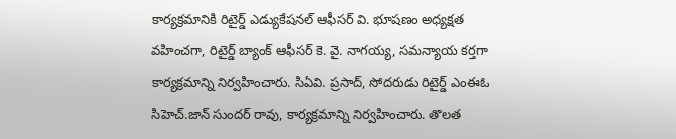కార్యక్రమానికి రిటైర్డ్ ఎడ్యుకేషనల్ ఆఫీసర్ వి. భూషణం అధ్యక్షత వహించగా, రిటైర్డ్ బ్యాంక్ ఆఫీసర్ కె. వై. నాగయ్య, సమన్యాయ కర్తగా కార్యక్రమాన్ని నిర్వహించారు. సిఏవి. ప్రసాద్, సోదరుడు రిటైర్డ్ ఎంఈఓ సిహెచ్.జాన్ సుందర్ రావు, కార్యక్రమాన్ని నిర్వహించారు. తొలత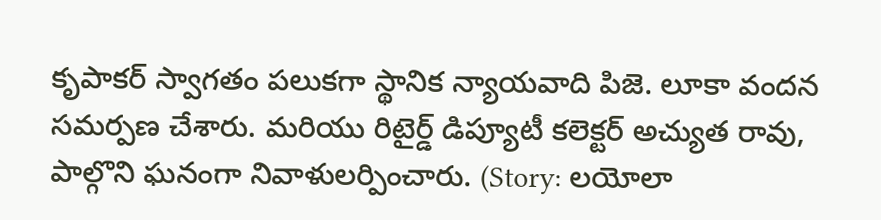కృపాకర్ స్వాగతం పలుకగా స్థానిక న్యాయవాది పిజె. లూకా వందన సమర్పణ చేశారు. మరియు రిటైర్డ్ డిప్యూటీ కలెక్టర్ అచ్యుత రావు, పాల్గొని ఘనంగా నివాళులర్పించారు. (Story: లయోలా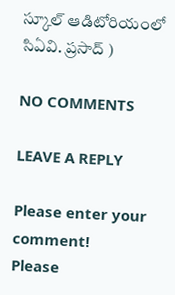స్కూల్ ఆడిటోరియంలో సిఏవి. ప్రసాద్ )

NO COMMENTS

LEAVE A REPLY

Please enter your comment!
Please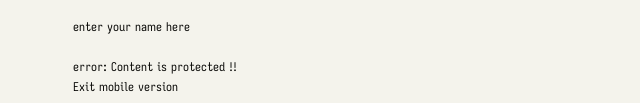enter your name here

error: Content is protected !!
Exit mobile version